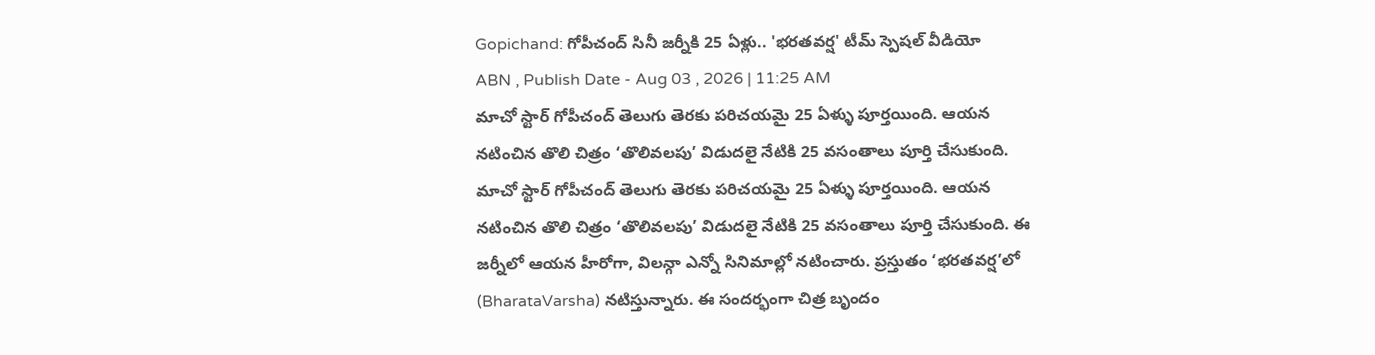Gopichand: గోపీచంద్ సినీ జర్నీకి 25 ఏళ్లు.. 'భరతవర్ష' టీమ్ స్పెషల్ వీడియో
ABN , Publish Date - Aug 03 , 2026 | 11:25 AM
మాచో స్టార్ గోపీచంద్ తెలుగు తెరకు పరిచయమై 25 ఏళ్ళు పూర్తయింది. ఆయన నటించిన తొలి చిత్రం ‘తొలివలపు’ విడుదలై నేటికి 25 వసంతాలు పూర్తి చేసుకుంది.
మాచో స్టార్ గోపీచంద్ తెలుగు తెరకు పరిచయమై 25 ఏళ్ళు పూర్తయింది. ఆయన నటించిన తొలి చిత్రం ‘తొలివలపు’ విడుదలై నేటికి 25 వసంతాలు పూర్తి చేసుకుంది. ఈ జర్నీలో ఆయన హీరోగా, విలన్గా ఎన్నో సినిమాల్లో నటించారు. ప్రస్తుతం ‘భరతవర్ష’లో (BharataVarsha) నటిస్తున్నారు. ఈ సందర్భంగా చిత్ర బృందం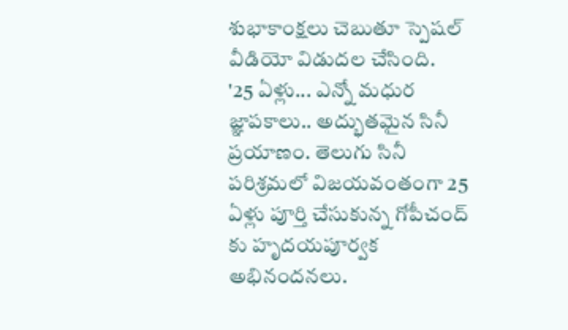శుభాకాంక్షలు చెబుతూ స్పెషల్ వీడియో విడుదల చేసింది.
'25 ఏళ్లు... ఎన్నో మధుర జ్ఞాపకాలు.. అద్భుతమైన సినీ ప్రయాణం. తెలుగు సినీ పరిశ్రమలో విజయవంతంగా 25 ఏళ్లు పూర్తి చేసుకున్న గోపీచంద్ కు హృదయపూర్వక అభినందనలు.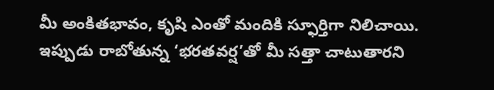మీ అంకితభావం, కృషి ఎంతో మందికి స్ఫూర్తిగా నిలిచాయి. ఇప్పుడు రాబోతున్న ‘భరతవర్ష’తో మీ సత్తా చాటుతారని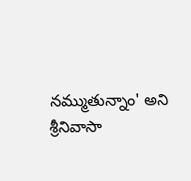నమ్ముతున్నాం' అని శ్రీనివాసా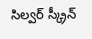సిల్వర్ స్క్రీన్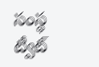సంస్థ ట్వీట్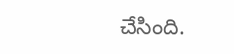చేసింది.